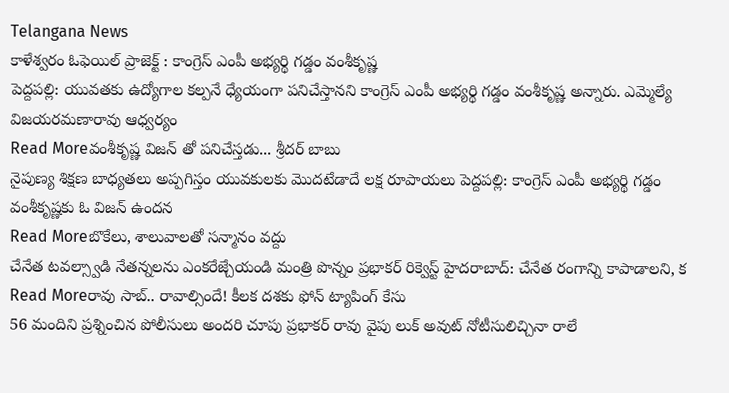Telangana News
కాళేశ్వరం ఓఫెయిల్ ప్రాజెక్ట్ : కాంగ్రెస్ ఎంపీ అభ్యర్థి గడ్డం వంశీకృష్ణ
పెద్దపల్లి: యువతకు ఉద్యోగాల కల్పనే ధ్యేయంగా పనిచేస్తానని కాంగ్రెస్ ఎంపీ అభ్యర్థి గడ్డం వంశీకృష్ణ అన్నారు. ఎమ్మెల్యే విజయరమణారావు ఆధ్వర్యం
Read Moreవంశీకృష్ణ విజన్ తో పనిచేస్తడు... శ్రీదర్ బాబు
నైపుణ్య శిక్షణ బాధ్యతలు అప్పగిస్తం యువకులకు మొదటేడాదే లక్ష రూపాయలు పెద్దపల్లి: కాంగ్రెస్ ఎంపీ అభ్యర్థి గడ్డం వంశీకృష్ణకు ఓ విజన్ ఉందన
Read Moreబొకేలు, శాలువాలతో సన్మానం వద్దు
చేనేత టవల్స్వాడి నేతన్నలను ఎంకరేజ్చేయండి మంత్రి పొన్నం ప్రభాకర్ రిక్వెస్ట్ హైదరాబాద్: చేనేత రంగాన్ని కాపాడాలని, క
Read Moreరావు సాబ్.. రావాల్సిందే! కీలక దశకు ఫోన్ ట్యాపింగ్ కేసు
56 మందిని ప్రశ్నించిన పోలీసులు అందరి చూపు ప్రభాకర్ రావు వైపు లుక్ అవుట్ నోటీసులిచ్చినా రాలే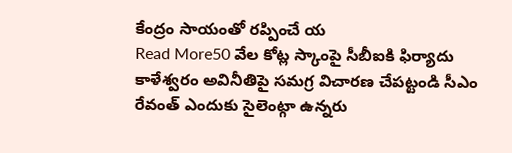కేంద్రం సాయంతో రప్పించే య
Read More50 వేల కోట్ల స్కాంపై సీబీఐకి ఫిర్యాదు
కాళేశ్వరం అవినీతిపై సమగ్ర విచారణ చేపట్టండి సీఎం రేవంత్ ఎందుకు సైలెంట్గా ఉన్నరు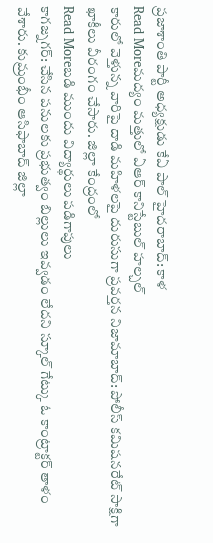ప్రజాశాంతి పార్టీ అధ్యక్షుడు కేఏ పాల్ హైదరాబాద్: కాళ
Read Moreమద్యం మత్తులో ఏఆర్ కానిస్టేబుల్ హల్చల్
కారులో వెళ్తున్న వారిపై దాడి మహిళలపై దురుసుగా ప్రవర్తన నిజామాబాద్: పోలీస్ కమిషనరేట్ సాక్షిగా ఖాకీలు వీరంగం చేసారు. జిల్లా కేంద్రంలో
Read Moreబడి ముందు విద్యార్థులు పడిగాపులు
కాగజ్నగర్: చేసిన పనులకు ప్రభుత్వం బిల్లులు ఇవ్వడం లేదని స్కూల్ గేట్కు ఓ కాంట్రాక్టర్ తాళం వేశారు. కుమ్రంభీం ఆసిఫాబాద్ జిల్లా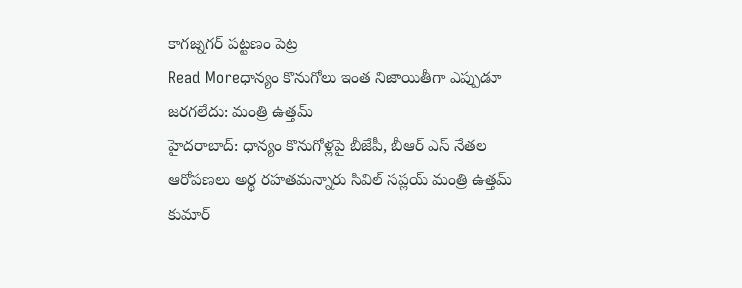కాగజ్నగర్ పట్టణం పెట్ర
Read Moreధాన్యం కొనుగోలు ఇంత నిజాయితీగా ఎప్పుడూ జరగలేదు: మంత్రి ఉత్తమ్
హైదరాబాద్: ధాన్యం కొనుగోళ్లపై బీజేపీ, బీఆర్ ఎస్ నేతల ఆరోపణలు అర్థ రహతమన్నారు సివిల్ సప్లయ్ మంత్రి ఉత్తమ్ కుమార్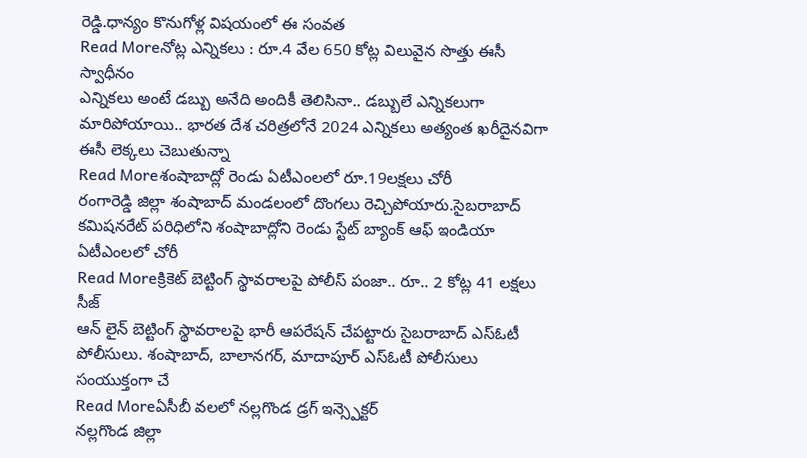రెడ్డి.ధాన్యం కొనుగోళ్ల విషయంలో ఈ సంవత
Read Moreనోట్ల ఎన్నికలు : రూ.4 వేల 650 కోట్ల విలువైన సొత్తు ఈసీ స్వాధీనం
ఎన్నికలు అంటే డబ్బు అనేది అందికీ తెలిసినా.. డబ్బులే ఎన్నికలుగా మారిపోయాయి.. భారత దేశ చరిత్రలోనే 2024 ఎన్నికలు అత్యంత ఖరీదైనవిగా ఈసీ లెక్కలు చెబుతున్నా
Read Moreశంషాబాద్లో రెండు ఏటీఎంలలో రూ.19లక్షలు చోరీ
రంగారెడ్డి జిల్లా శంషాబాద్ మండలంలో దొంగలు రెచ్చిపోయారు.సైబరాబాద్ కమిషనరేట్ పరిధిలోని శంషాబాద్లోని రెండు స్టేట్ బ్యాంక్ ఆఫ్ ఇండియా ఏటీఎంలలో చోరీ
Read Moreక్రికెట్ బెట్టింగ్ స్థావరాలపై పోలీస్ పంజా.. రూ.. 2 కోట్ల 41 లక్షలు సీజ్
ఆన్ లైన్ బెట్టింగ్ స్థావరాలపై భారీ ఆపరేషన్ చేపట్టారు సైబరాబాద్ ఎస్ఓటీ పోలీసులు. శంషాబాద్, బాలానగర్, మాదాపూర్ ఎస్ఓటీ పోలీసులు సంయుక్తంగా చే
Read Moreఏసీబీ వలలో నల్లగొండ డ్రగ్ ఇన్స్పెక్టర్
నల్లగొండ జిల్లా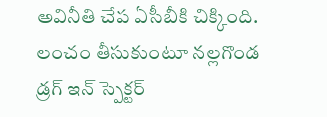అవినీతి చేప ఏసీబీకి చిక్కింది. లంచం తీసుకుంటూ నల్లగొండ డ్రగ్ ఇన్ స్పెక్టర్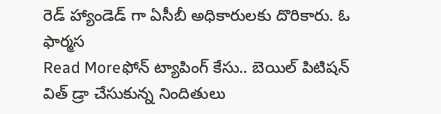రెడ్ హ్యాండెడ్ గా ఏసీబీ అధికారులకు దొరికారు. ఓ ఫార్మస
Read Moreఫోన్ ట్యాపింగ్ కేసు.. బెయిల్ పిటిషన్ విత్ డ్రా చేసుకున్న నిందితులు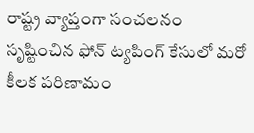రాష్ట్ర వ్యాప్తంగా సంచలనం సృష్టించిన ఫోన్ ట్యపింగ్ కేసులో మరో కీలక పరిణామం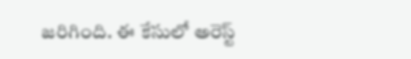జరిగింది. ఈ కేసులో అరెస్ట్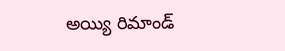అయ్యి రిమాండ్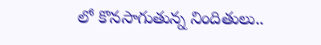లో కొనసాగుతున్న నిందితులు..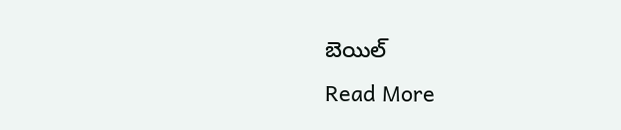బెయిల్
Read More